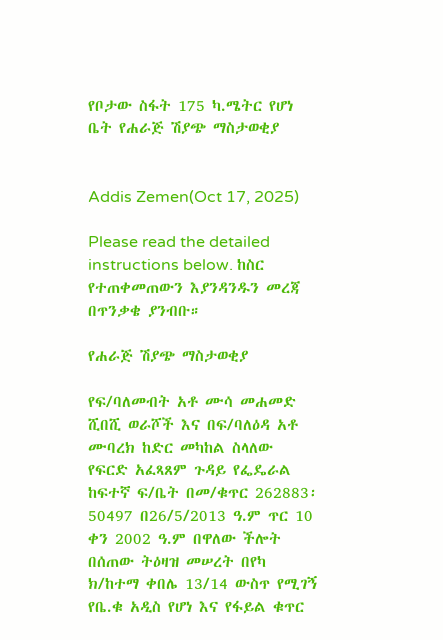የቦታው ስፋት 175 ካ.ሜትር የሆነ ቤት የሐራጅ ሽያጭ ማስታወቂያ


Addis Zemen(Oct 17, 2025)

Please read the detailed instructions below. ከስር የተጠቀመጠውን እያንዳንዱን መረጃ በጥንቃቄ ያንብቡ።

የሐራጅ ሽያጭ ማስታወቂያ

የፍ/ባለመብት አቶ ሙሳ መሐመድ ሺበሺ ወራሾች እና በፍ/ባለዕዳ አቶ ሙባረክ ከድር መካከል ስላለው የፍርድ አፈጻጸም ጉዳይ የፌዴራል ከፍተኛ ፍ/ቤት በመ/ቁጥር 262883፡ 50497 በ26/5/2013 ዓ.ም ጥር 10 ቀን 2002 ዓ.ም በዋለው ችሎት በሰጠው ትዕዛዝ መሠረት በየካ ክ/ከተማ ቀበሌ 13/14 ውስጥ የሚገኝ የቤ.ቁ አዲስ የሆነ እና የፋይል ቁጥር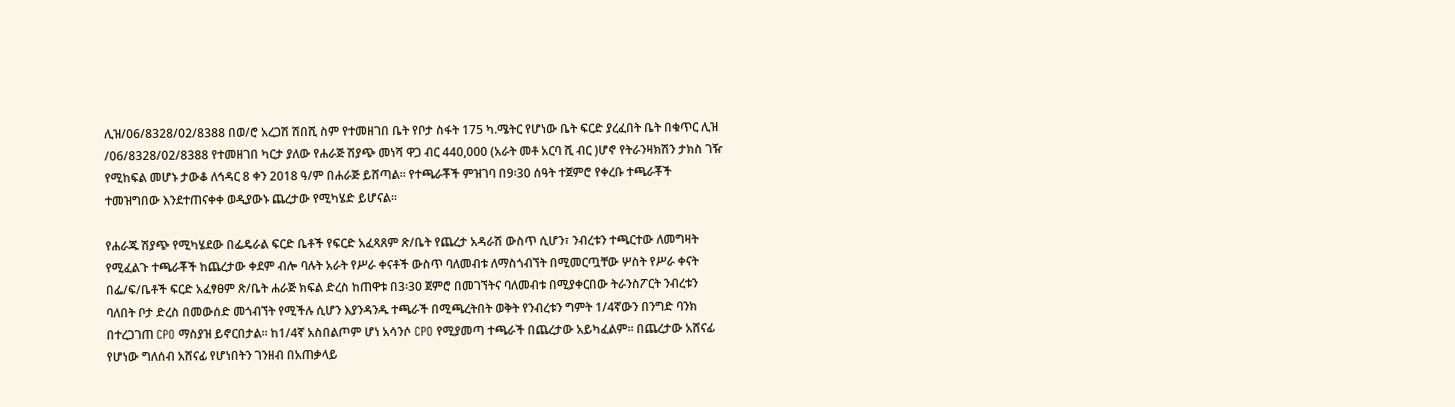ሊዝ/06/8328/02/8388 በወ/ሮ አረጋሽ ሽበሺ ስም የተመዘገበ ቤት የቦታ ስፋት 175 ካ.ሜትር የሆነው ቤት ፍርድ ያረፈበት ቤት በቁጥር ሊዝ /06/8328/02/8388 የተመዘገበ ካርታ ያለው የሐራጅ ሽያጭ መነሻ ዋጋ ብር 440,000 (አራት መቶ አርባ ሺ ብር )ሆኖ የትራንዛክሽን ታክስ ገዥ የሚከፍል መሆኑ ታውቆ ለኅዳር 8 ቀን 2018 ዓ/ም በሐራጅ ይሸጣል፡፡ የተጫራቾች ምዝገባ በ9፡30 ሰዓት ተጀምሮ የቀረቡ ተጫራቾች ተመዝግበው እንደተጠናቀቀ ወዲያውኑ ጨረታው የሚካሄድ ይሆናል፡፡

የሐራጁ ሽያጭ የሚካሄደው በፌዴራል ፍርድ ቤቶች የፍርድ አፈጻጸም ጽ/ቤት የጨረታ አዳራሽ ውስጥ ሲሆን፣ ንብረቱን ተጫርተው ለመግዛት የሚፈልጉ ተጫራቾች ከጨረታው ቀደም ብሎ ባሉት አራት የሥራ ቀናቶች ውስጥ ባለመብቱ ለማስጎብኘት በሚመርጧቸው ሦስት የሥራ ቀናት በፌ/ፍ/ቤቶች ፍርድ አፈፃፀም ጽ/ቤት ሐራጅ ክፍል ድረስ ከጠዋቱ በ3፡30 ጀምሮ በመገኘትና ባለመብቱ በሚያቀርበው ትራንስፖርት ንብረቱን ባለበት ቦታ ድረስ በመውሰድ መጎብኘት የሚችሉ ሲሆን እያንዳንዱ ተጫራች በሚጫረትበት ወቅት የንብረቱን ግምት 1/4ኛውን በንግድ ባንክ በተረጋገጠ CPO ማስያዝ ይኖርበታል፡፡ ከ1/4ኛ አስበልጦም ሆነ አሳንሶ CPO የሚያመጣ ተጫራች በጨረታው አይካፈልም፡፡ በጨረታው አሸናፊ የሆነው ግለሰብ አሸናፊ የሆነበትን ገንዘብ በአጠቃላይ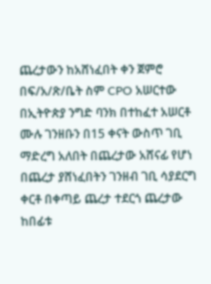ጨረታውን ከአሸነፈበት ቀን ጀምሮ በፍ/አ/ጽ/ቤት ስም CPO አሠርተው በኢትዮጵያ ንግድ ባንክ በተከፈተ አሠርቶ ሙሉ ገንዘቡን በ15 ቀናት ውስጥ ገቢ ማድረግ አለበት በጨረታው አሸናፊ የሆነ በጨረታ ያሸነፈበትን ገንዘብ ገቢ ሳያደርግ ቀርቶ በቀጣይ ጨረታ ተደርጎ ጨረታው ከበፊቱ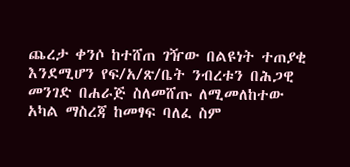ጨረታ ቀንሶ ከተሸጠ ገዥው በልዩነት ተጠያቂ እንደሚሆን የፍ/አ/ጽ/ቤት ንብረቱን በሕጋዊ መንገድ በሐራጅ ስለመሸጡ ለሚመለከተው አካል ማስረጃ ከመፃፍ ባለፈ ስም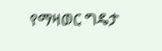የማዛወር ግዴታ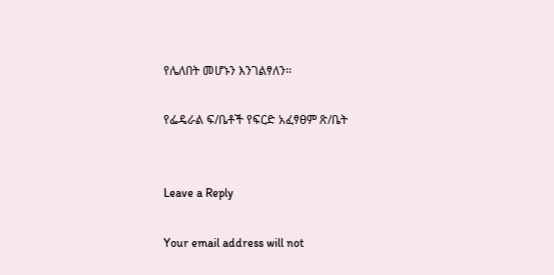የሌለበት መሆኑን እንገልፃለን፡፡

የፌዴራል ፍ/ቤቶች የፍርድ አፈፃፀም ጽ/ቤት


Leave a Reply

Your email address will not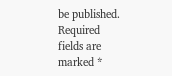be published. Required fields are marked *